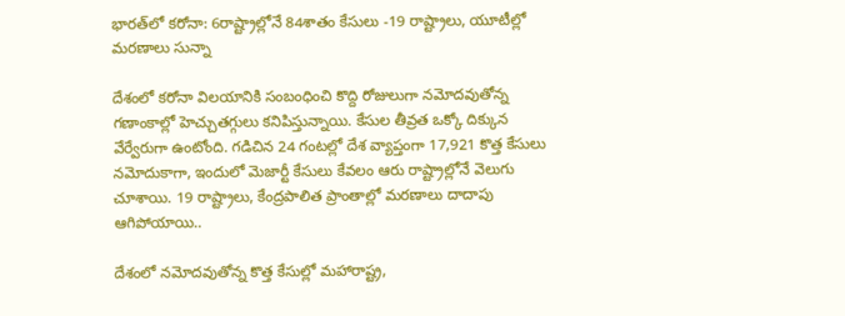భారత్‌లో కరోనా: 6రాష్ట్రాల్లోనే 84శాతం కేసులు -19 రాష్ట్రాలు, యూటీల్లో మరణాలు సున్నా

దేశంలో కరోనా విలయానికి సంబంధించి కొద్ది రోజులుగా నమోదవుతోన్న గణాంకాల్లో హెచ్చుతగ్గులు కనిపిస్తున్నాయి. కేసుల తీవ్రత ఒక్కో దిక్కున వేర్వేరుగా ఉంటోంది. గడిచిన 24 గంటల్లో దేశ వ్యాప్తంగా 17,921 కొత్త కేసులు నమోదుకాగా, ఇందులో మెజార్టీ కేసులు కేవలం ఆరు రాష్ట్రాల్లోనే వెలుగు చూశాయి. 19 రాష్ట్రాలు, కేంద్రపాలిత ప్రాంతాల్లో మరణాలు దాదాపు ఆగిపోయాయి..

దేశంలో నమోదవుతోన్న కొత్త కేసుల్లో మహారాష్ట్ర,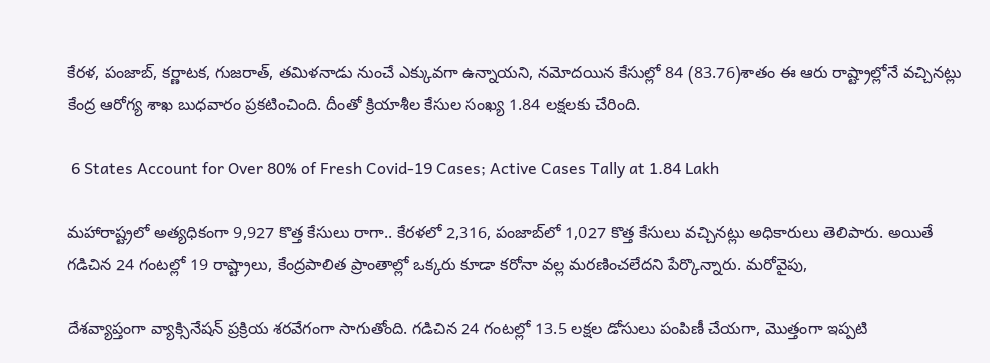కేరళ, పంజాబ్‌, కర్ణాటక, గుజరాత్‌, తమిళనాడు నుంచే ఎక్కువగా ఉన్నాయని, నమోదయిన కేసుల్లో 84 (83.76)శాతం ఈ ఆరు రాష్ట్రాల్లోనే వచ్చినట్లు కేంద్ర ఆరోగ్య శాఖ బుధవారం ప్రకటించింది. దీంతో క్రియాశీల కేసుల సంఖ్య 1.84 లక్షలకు చేరింది.

 6 States Account for Over 80% of Fresh Covid-19 Cases; Active Cases Tally at 1.84 Lakh

మహారాష్ట్రలో అత్యధికంగా 9,927 కొత్త కేసులు రాగా.. కేరళలో 2,316, పంజాబ్‌లో 1,027 కొత్త కేసులు వచ్చినట్లు అధికారులు తెలిపారు. అయితే గడిచిన 24 గంటల్లో 19 రాష్ట్రాలు, కేంద్రపాలిత ప్రాంతాల్లో ఒక్కరు కూడా కరోనా వల్ల మరణించలేదని పేర్కొన్నారు. మరోవైపు,

దేశవ్యాప్తంగా వ్యాక్సినేషన్‌ ప్రక్రియ శరవేగంగా సాగుతోంది. గడిచిన 24 గంటల్లో 13.5 లక్షల డోసులు పంపిణీ చేయగా, మొత్తంగా ఇప్పటి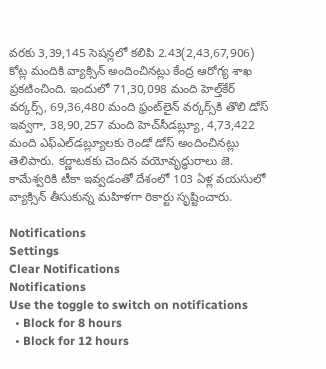వరకు 3,39,145 సెషన్లలో కలిపి 2.43(2,43,67,906) కోట్ల మందికి వ్యాక్సిన్‌ అందించినట్లు కేంద్ర ఆరోగ్య శాఖ ప్రకటించింది. ఇందులో 71,30,098 మంది హెల్త్‌కేర్‌ వర్కర్స్‌, 69,36,480 మంది ఫ్రంట్‌లైన్‌ వర్కర్స్‌కి తొలి డోస్‌ ఇవ్వగా, 38,90,257 మంది హెచ్‌సీడబ్ల్యూ, 4,73,422 మంది ఎఫ్‌ఎల్‌డబ్ల్యూలకు రెండో డోస్‌ అందించినట్లు తెలిపారు. కర్ణాటకకు చెందిన వయోవృద్ధురాలు జె. కామేశ్వరికి టీకా ఇవ్వడంతో దేశంలో 103 ఏళ్ల వయసులో వ్యాక్సిన్‌ తీసుకున్న మహిళగా రికార్టు సృష్టించారు.

Notifications
Settings
Clear Notifications
Notifications
Use the toggle to switch on notifications
  • Block for 8 hours
  • Block for 12 hours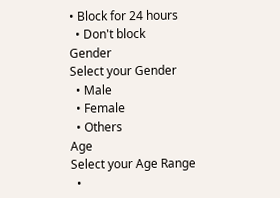• Block for 24 hours
  • Don't block
Gender
Select your Gender
  • Male
  • Female
  • Others
Age
Select your Age Range
  •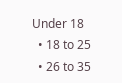Under 18
  • 18 to 25
  • 26 to 35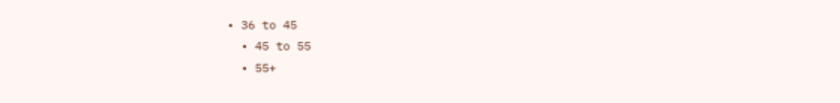• 36 to 45
  • 45 to 55
  • 55+